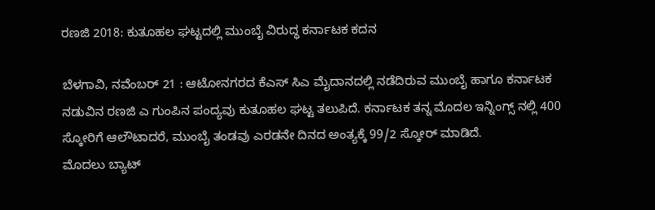ರಣಜಿ 2018: ಕುತೂಹಲ ಘಟ್ಟದಲ್ಲಿ ಮುಂಬೈ ವಿರುದ್ಧ ಕರ್ನಾಟಕ ಕದನ

ಬೆಳಗಾವಿ, ನವೆಂಬರ್ 21 : ಆಟೋನಗರದ ಕೆಎಸ್ ಸಿಎ ಮೈದಾನದಲ್ಲಿ ನಡೆದಿರುವ ಮುಂಬೈ ಹಾಗೂ ಕರ್ನಾಟಕ ನಡುವಿನ ರಣಜಿ ಎ ಗುಂಪಿನ ಪಂದ್ಯವು ಕುತೂಹಲ ಘಟ್ಟ ತಲುಪಿದೆ. ಕರ್ನಾಟಕ ತನ್ನ ಮೊದಲ ಇನ್ನಿಂಗ್ಸ್ ನಲ್ಲಿ 400 ಸ್ಕೋರಿಗೆ ಆಲೌಟಾದರೆ, ಮುಂಬೈ ತಂಡವು ಎರಡನೇ ದಿನದ ಅಂತ್ಯಕ್ಕೆ 99/2 ಸ್ಕೋರ್ ಮಾಡಿದೆ.
ಮೊದಲು ಬ್ಯಾಟ್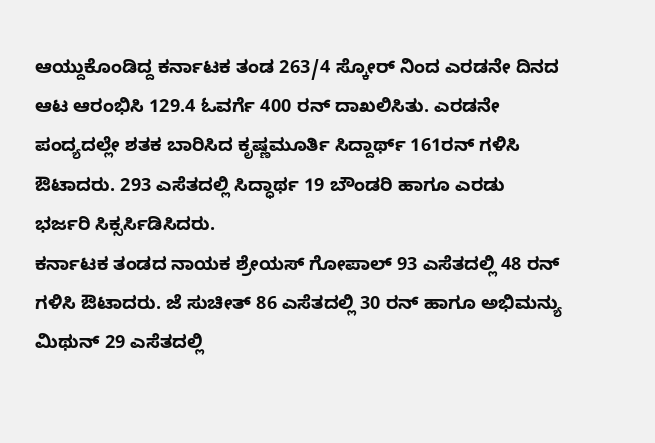ಆಯ್ದುಕೊಂಡಿದ್ದ ಕರ್ನಾಟಕ ತಂಡ 263/4 ಸ್ಕೋರ್ ನಿಂದ ಎರಡನೇ ದಿನದ ಆಟ ಆರಂಭಿಸಿ 129.4 ಓವರ್ಗೆ 400 ರನ್ ದಾಖಲಿಸಿತು. ಎರಡನೇ ಪಂದ್ಯದಲ್ಲೇ ಶತಕ ಬಾರಿಸಿದ ಕೃಷ್ಣಮೂರ್ತಿ ಸಿದ್ದಾರ್ಥ್ 161ರನ್ ಗಳಿಸಿ ಔಟಾದರು. 293 ಎಸೆತದಲ್ಲಿ ಸಿದ್ಧಾರ್ಥ 19 ಬೌಂಡರಿ ಹಾಗೂ ಎರಡು ಭರ್ಜರಿ ಸಿಕ್ಸರ್ಸಿಡಿಸಿದರು.
ಕರ್ನಾಟಕ ತಂಡದ ನಾಯಕ ಶ್ರೇಯಸ್ ಗೋಪಾಲ್ 93 ಎಸೆತದಲ್ಲಿ 48 ರನ್ ಗಳಿಸಿ ಔಟಾದರು. ಜೆ ಸುಚೀತ್ 86 ಎಸೆತದಲ್ಲಿ 30 ರನ್ ಹಾಗೂ ಅಭಿಮನ್ಯು ಮಿಥುನ್ 29 ಎಸೆತದಲ್ಲಿ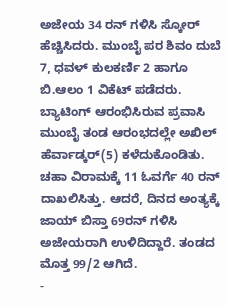ಅಜೇಯ 34 ರನ್ ಗಳಿಸಿ ಸ್ಕೋರ್ ಹೆಚ್ಚಿಸಿದರು. ಮುಂಬೈ ಪರ ಶಿವಂ ದುಬೆ 7, ಧವಳ್ ಕುಲಕರ್ಣಿ 2 ಹಾಗೂ ಬಿ.ಆಲಂ 1 ವಿಕೆಟ್ ಪಡೆದರು.
ಬ್ಯಾಟಿಂಗ್ ಆರಂಭಿಸಿರುವ ಪ್ರವಾಸಿ ಮುಂಬೈ ತಂಡ ಆರಂಭದಲ್ಲೇ ಅಖಿಲ್ ಹೆರ್ವಾಡ್ಕರ್(5) ಕಳೆದುಕೊಂಡಿತು. ಚಹಾ ವಿರಾಮಕ್ಕೆ 11 ಓವರ್ಗೆ 40 ರನ್ ದಾಖಲಿಸಿತ್ತು. ಆದರೆ, ದಿನದ ಅಂತ್ಯಕ್ಕೆ ಜಾಯ್ ಬಿಸ್ತಾ 69ರನ್ ಗಳಿಸಿ ಅಜೇಯರಾಗಿ ಉಳಿದಿದ್ದಾರೆ. ತಂಡದ ಮೊತ್ತ 99/2 ಆಗಿದೆ.
-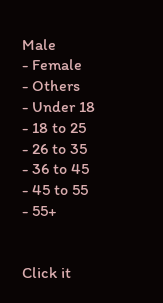Male
- Female
- Others
- Under 18
- 18 to 25
- 26 to 35
- 36 to 45
- 45 to 55
- 55+


Click it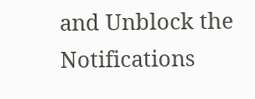and Unblock the Notifications